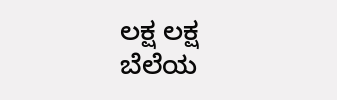ಲಕ್ಷ ಲಕ್ಷ ಬೆಲೆಯ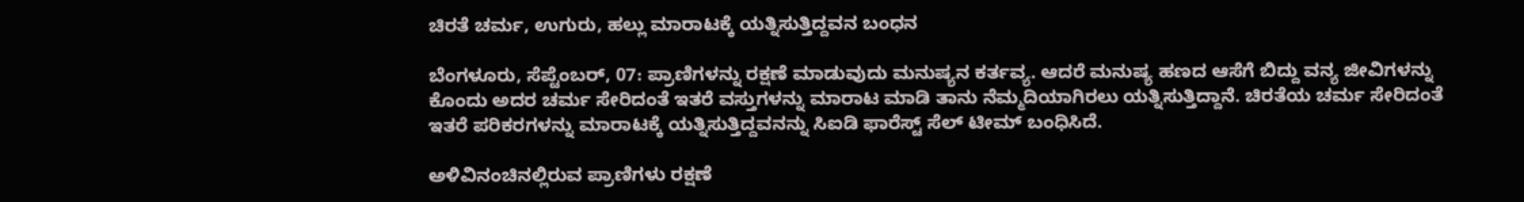ಚಿರತೆ ಚರ್ಮ, ಉಗುರು, ಹಲ್ಲು ಮಾರಾಟಕ್ಕೆ ಯತ್ನಿಸುತ್ತಿದ್ದವನ ಬಂಧನ

ಬೆಂಗಳೂರು, ಸೆಪ್ಟೆಂಬರ್, 07: ಪ್ರಾಣಿಗಳನ್ನು ರಕ್ಷಣೆ ಮಾಡುವುದು ಮನುಷ್ಯನ ಕರ್ತವ್ಯ. ಆದರೆ ಮನುಷ್ಯ ಹಣದ ಆಸೆಗೆ ಬಿದ್ದು ವನ್ಯ ಜೀವಿಗಳನ್ನು ಕೊಂದು ಅದರ ಚರ್ಮ ಸೇರಿದಂತೆ ಇತರೆ ವಸ್ತುಗಳನ್ನು ಮಾರಾಟ ಮಾಡಿ ತಾನು ನೆಮ್ಮದಿಯಾಗಿರಲು ಯತ್ನಿಸುತ್ತಿದ್ದಾನೆ. ಚಿರತೆಯ ಚರ್ಮ ಸೇರಿದಂತೆ ಇತರೆ ಪರಿಕರಗಳನ್ನು ಮಾರಾಟಕ್ಕೆ ಯತ್ನಿಸುತ್ತಿದ್ದವನನ್ನು ಸಿಐಡಿ ಫಾರೆಸ್ಟ್ ಸೆಲ್ ಟೀಮ್ ಬಂಧಿಸಿದೆ.

ಅಳಿವಿನಂಚಿನಲ್ಲಿರುವ ಪ್ರಾಣಿಗಳು ರಕ್ಷಣೆ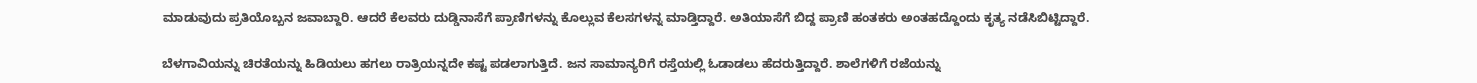ಮಾಡುವುದು ಪ್ರತಿಯೊಬ್ಬನ ಜವಾಬ್ದಾರಿ. ಆದರೆ ಕೆಲವರು ದುಡ್ಡಿನಾಸೆಗೆ ಪ್ರಾಣಿಗಳನ್ನು ಕೊಲ್ಲುವ ಕೆಲಸಗಳನ್ನ ಮಾಡ್ತಿದ್ದಾರೆ. ಅತಿಯಾಸೆಗೆ ಬಿದ್ದ ಪ್ರಾಣಿ ಹಂತಕರು ಅಂತಹದ್ದೊಂದು ಕೃತ್ಯ ನಡೆಸಿಬಿಟ್ಟಿದ್ದಾರೆ.

ಬೆಳಗಾವಿಯನ್ನು ಚಿರತೆಯನ್ನು ಹಿಡಿಯಲು ಹಗಲು ರಾತ್ರಿಯನ್ನದೇ ಕಷ್ಟ ಪಡಲಾಗುತ್ತಿದೆ. ಜನ ಸಾಮಾನ್ಯರಿಗೆ ರಸ್ತೆಯಲ್ಲಿ ಓಡಾಡಲು ಹೆದರುತ್ತಿದ್ದಾರೆ. ಶಾಲೆಗಳಿಗೆ ರಜೆಯನ್ನು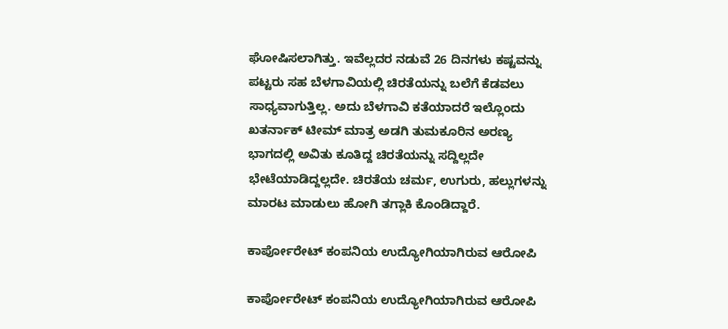ಘೋಷಿಸಲಾಗಿತ್ತು. ಇವೆಲ್ಲದರ ನಡುವೆ 26 ದಿನಗಳು ಕಷ್ಟವನ್ನು ಪಟ್ಟರು ಸಹ ಬೆಳಗಾವಿಯಲ್ಲಿ ಚಿರತೆಯನ್ನು ಬಲೆಗೆ ಕೆಡವಲು ಸಾಧ್ಯವಾಗುತ್ತಿಲ್ಲ. ಅದು ಬೆಳಗಾವಿ ಕತೆಯಾದರೆ ಇಲ್ಲೊಂದು ಖತರ್ನಾಕ್ ಟೀಮ್ ಮಾತ್ರ ಅಡಗಿ ತುಮಕೂರಿನ ಅರಣ್ಯ ಭಾಗದಲ್ಲಿ ಅವಿತು ಕೂತಿದ್ದ ಚಿರತೆಯನ್ನು ಸದ್ದಿಲ್ಲದೇ ಭೇಟೆಯಾಡಿದ್ದಲ್ಲದೇ. ಚಿರತೆಯ ಚರ್ಮ, ಉಗುರು, ಹಲ್ಲುಗಳನ್ನು ಮಾರಟ ಮಾಡುಲು ಹೋಗಿ ತಗ್ಲಾಕಿ ಕೊಂಡಿದ್ದಾರೆ.

ಕಾರ್ಪೋರೇಟ್ ಕಂಪನಿಯ ಉದ್ಯೋಗಿಯಾಗಿರುವ ಆರೋಪಿ

ಕಾರ್ಪೋರೇಟ್ ಕಂಪನಿಯ ಉದ್ಯೋಗಿಯಾಗಿರುವ ಆರೋಪಿ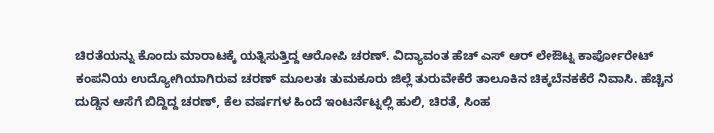ಚಿರತೆಯನ್ನು ಕೊಂದು ಮಾರಾಟಕ್ಕೆ ಯತ್ನಿಸುತ್ತಿದ್ದ ಆರೋಪಿ ಚರಣ್. ವಿದ್ಯಾವಂತ ಹೆಚ್ ಎಸ್ ಆರ್ ಲೇಔಟ್ನ ಕಾರ್ಪೋರೇಟ್ ಕಂಪನಿಯ ಉದ್ಯೋಗಿಯಾಗಿರುವ ಚರಣ್ ಮೂಲತಃ ತುಮಕೂರು ಜಿಲ್ಲೆ ತುರುವೇಕೆರೆ ತಾಲೂಕಿನ ಚಿಕ್ಕಬೆನಕಕೆರೆ ನಿವಾಸಿ. ಹೆಚ್ಚಿನ ದುಡ್ಡಿನ ಆಸೆಗೆ ಬಿದ್ದಿದ್ದ ಚರಣ್, ಕೆಲ ವರ್ಷಗಳ ಹಿಂದೆ ಇಂಟರ್ನೆಟ್ನಲ್ಲಿ ಹುಲಿ, ಚಿರತೆ, ಸಿಂಹ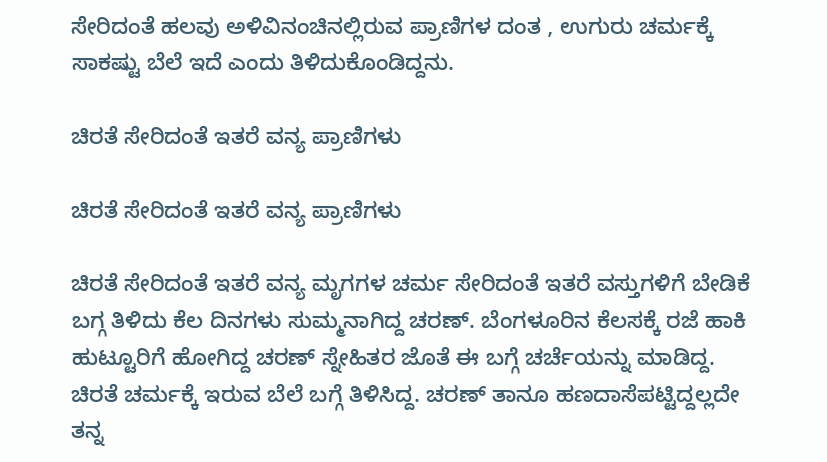ಸೇರಿದಂತೆ ಹಲವು ಅಳಿವಿನಂಚಿನಲ್ಲಿರುವ ಪ್ರಾಣಿಗಳ ದಂತ , ಉಗುರು ಚರ್ಮಕ್ಕೆ ಸಾಕಷ್ಟು ಬೆಲೆ ಇದೆ ಎಂದು ತಿಳಿದುಕೊಂಡಿದ್ದನು.

ಚಿರತೆ ಸೇರಿದಂತೆ ಇತರೆ ವನ್ಯ ಪ್ರಾಣಿಗಳು

ಚಿರತೆ ಸೇರಿದಂತೆ ಇತರೆ ವನ್ಯ ಪ್ರಾಣಿಗಳು

ಚಿರತೆ ಸೇರಿದಂತೆ ಇತರೆ ವನ್ಯ ಮೃಗಗಳ ಚರ್ಮ ಸೇರಿದಂತೆ ಇತರೆ ವಸ್ತುಗಳಿಗೆ ಬೇಡಿಕೆ ಬಗ್ಗ ತಿಳಿದು ಕೆಲ ದಿನಗಳು ಸುಮ್ಮನಾಗಿದ್ದ ಚರಣ್. ಬೆಂಗಳೂರಿನ ಕೆಲಸಕ್ಕೆ ರಜೆ ಹಾಕಿ ಹುಟ್ಟೂರಿಗೆ ಹೋಗಿದ್ದ ಚರಣ್ ಸ್ನೇಹಿತರ ಜೊತೆ ಈ ಬಗ್ಗೆ ಚರ್ಚೆಯನ್ನು ಮಾಡಿದ್ದ. ಚಿರತೆ ಚರ್ಮಕ್ಕೆ ಇರುವ ಬೆಲೆ ಬಗ್ಗೆ ತಿಳಿಸಿದ್ದ. ಚರಣ್ ತಾನೂ ಹಣದಾಸೆಪಟ್ಟಿದ್ದಲ್ಲದೇ ತನ್ನ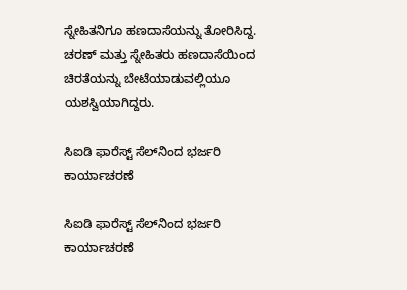ಸ್ನೇಹಿತನಿಗೂ ಹಣದಾಸೆಯನ್ನು ತೋರಿಸಿದ್ದ. ಚರಣ್ ಮತ್ತು ಸ್ನೇಹಿತರು ಹಣದಾಸೆಯಿಂದ ಚಿರತೆಯನ್ನು ಬೇಟೆಯಾಡುವಲ್ಲಿಯೂ ಯಶಸ್ವಿಯಾಗಿದ್ದರು.

ಸಿಐಡಿ ಫಾರೆಸ್ಟ್‌ ಸೆಲ್‌ನಿಂದ ಭರ್ಜರಿ ಕಾರ್ಯಾಚರಣೆ

ಸಿಐಡಿ ಫಾರೆಸ್ಟ್‌ ಸೆಲ್‌ನಿಂದ ಭರ್ಜರಿ ಕಾರ್ಯಾಚರಣೆ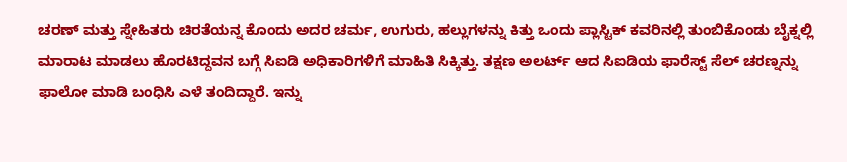ಚರಣ್ ಮತ್ತು ಸ್ನೇಹಿತರು ಚಿರತೆಯನ್ನ ಕೊಂದು ಅದರ ಚರ್ಮ, ಉಗುರು, ಹಲ್ಲುಗಳನ್ನು ಕಿತ್ತು ಒಂದು ಪ್ಲಾಸ್ಟಿಕ್ ಕವರಿನಲ್ಲಿ ತುಂಬಿಕೊಂಡು ಬೈಕ್ನಲ್ಲಿ ಮಾರಾಟ ಮಾಡಲು ಹೊರಟಿದ್ದವನ ಬಗ್ಗೆ ಸಿಐಡಿ ಅಧಿಕಾರಿಗಳಿಗೆ ಮಾಹಿತಿ ಸಿಕ್ಕಿತ್ತು. ತಕ್ಷಣ ಅಲರ್ಟ್ ಆದ ಸಿಐಡಿಯ ಫಾರೆಸ್ಟ್ ಸೆಲ್ ಚರಣ್ನನ್ನು ಫಾಲೋ ಮಾಡಿ ಬಂಧಿಸಿ ಎಳೆ ತಂದಿದ್ದಾರೆ. ಇನ್ನು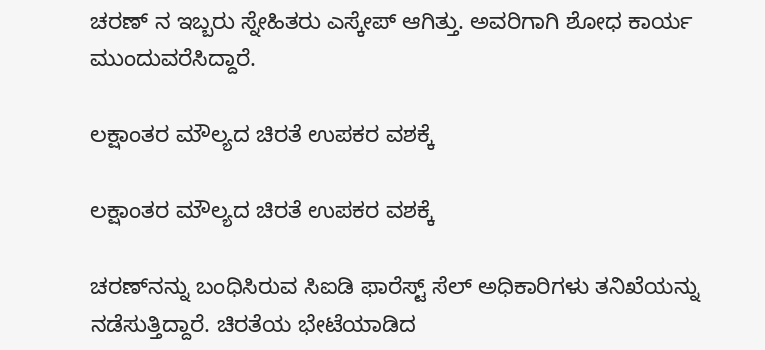ಚರಣ್ ನ ಇಬ್ಬರು ಸ್ನೇಹಿತರು ಎಸ್ಕೇಪ್ ಆಗಿತ್ತು. ಅವರಿಗಾಗಿ ಶೋಧ ಕಾರ್ಯ ಮುಂದುವರೆಸಿದ್ದಾರೆ.

ಲಕ್ಷಾಂತರ ಮೌಲ್ಯದ ಚಿರತೆ ಉಪಕರ ವಶಕ್ಕೆ

ಲಕ್ಷಾಂತರ ಮೌಲ್ಯದ ಚಿರತೆ ಉಪಕರ ವಶಕ್ಕೆ

ಚರಣ್‌ನನ್ನು ಬಂಧಿಸಿರುವ ಸಿಐಡಿ ಫಾರೆಸ್ಟ್ ಸೆಲ್ ಅಧಿಕಾರಿಗಳು ತನಿಖೆಯನ್ನು ನಡೆಸುತ್ತಿದ್ದಾರೆ. ಚಿರತೆಯ ಭೇಟೆಯಾಡಿದ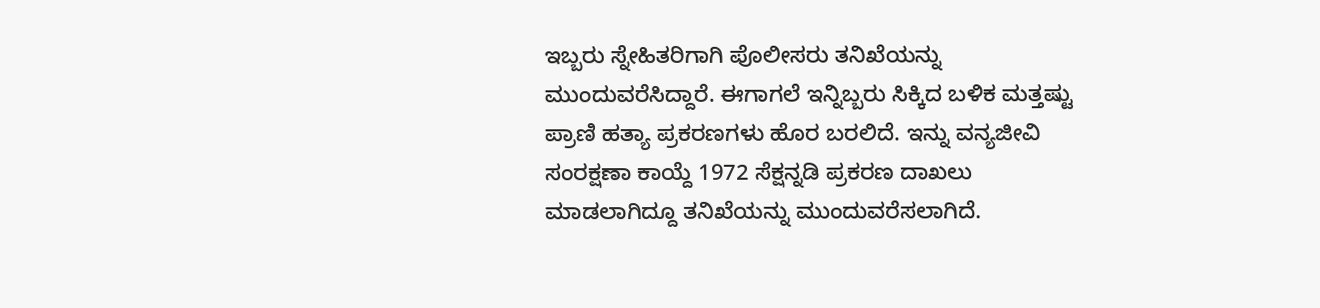ಇಬ್ಬರು ಸ್ನೇಹಿತರಿಗಾಗಿ ಪೊಲೀಸರು ತನಿಖೆಯನ್ನು ಮುಂದುವರೆಸಿದ್ದಾರೆ. ಈಗಾಗಲೆ ಇನ್ನಿಬ್ಬರು ಸಿಕ್ಕಿದ ಬಳಿಕ ಮತ್ತಷ್ಟು ಪ್ರಾಣಿ ಹತ್ಯಾ ಪ್ರಕರಣಗಳು ಹೊರ ಬರಲಿದೆ. ಇನ್ನು ವನ್ಯಜೀವಿ ಸಂರಕ್ಷಣಾ ಕಾಯ್ದೆ 1972 ಸೆಕ್ಷನ್ನಡಿ ಪ್ರಕರಣ ದಾಖಲು ಮಾಡಲಾಗಿದ್ದೂ ತನಿಖೆಯನ್ನು ಮುಂದುವರೆಸಲಾಗಿದೆ.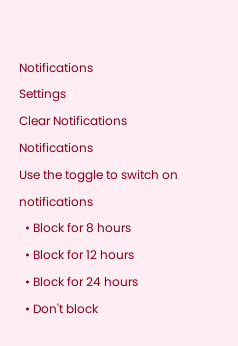Notifications
Settings
Clear Notifications
Notifications
Use the toggle to switch on notifications
  • Block for 8 hours
  • Block for 12 hours
  • Block for 24 hours
  • Don't block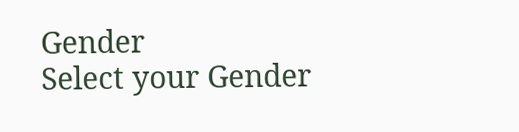Gender
Select your Gender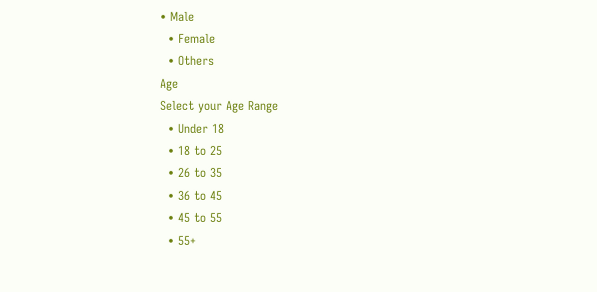• Male
  • Female
  • Others
Age
Select your Age Range
  • Under 18
  • 18 to 25
  • 26 to 35
  • 36 to 45
  • 45 to 55
  • 55+